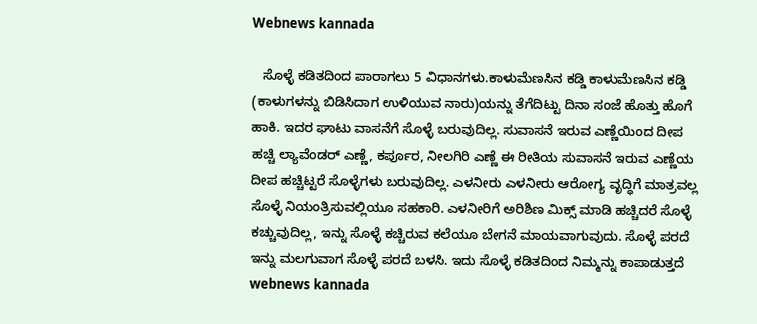Webnews kannada

   ಸೊಳ್ಳೆ ಕಡಿತದಿಂದ ಪಾರಾಗಲು 5 ವಿಧಾನಗಳು.ಕಾಳುಮೆಣಸಿನ ಕಡ್ಡಿ ಕಾಳುಮೆಣಸಿನ ಕಡ್ಡಿ (ಕಾಳುಗಳನ್ನು ಬಿಡಿಸಿದಾಗ ಉಳಿಯುವ ನಾರು)ಯನ್ನು ತೆಗೆದಿಟ್ಟು ದಿನಾ ಸಂಜೆ ಹೊತ್ತು ಹೊಗೆ ಹಾಕಿ. ಇದರ ಘಾಟು ವಾಸನೆಗೆ ಸೊಳ್ಳೆ ಬರುವುದಿಲ್ಲ. ಸುವಾಸನೆ ಇರುವ ಎಣ್ಣೆಯಿಂದ ದೀಪ ಹಚ್ಚಿ ಲ್ಯಾವೆಂಡರ್ ಎಣ್ಣೆ, ಕರ್ಪೂರ, ನೀಲಗಿರಿ ಎಣ್ಣೆ ಈ ರೀತಿಯ ಸುವಾಸನೆ ಇರುವ ಎಣ್ಣೆಯ ದೀಪ ಹಚ್ಚಿಟ್ಟರೆ ಸೊಳ್ಳೆಗಳು ಬರುವುದಿಲ್ಲ. ಎಳನೀರು ಎಳನೀರು ಆರೋಗ್ಯ ವೃದ್ಧಿಗೆ ಮಾತ್ರವಲ್ಲ ಸೊಳ್ಳೆ ನಿಯಂತ್ರಿಸುವಲ್ಲಿಯೂ ಸಹಕಾರಿ. ಎಳನೀರಿಗೆ ಅರಿಶಿಣ ಮಿಕ್ಸ್ ಮಾಡಿ ಹಚ್ಚಿದರೆ ಸೊಳ್ಳೆ ಕಚ್ಚುವುದಿಲ್ಲ, ಇನ್ನು ಸೊಳ್ಳೆ ಕಚ್ಚಿರುವ ಕಲೆಯೂ ಬೇಗನೆ ಮಾಯವಾಗುವುದು. ಸೊಳ್ಳೆ ಪರದೆ ಇನ್ನು ಮಲಗುವಾಗ ಸೊಳ್ಳೆ ಪರದೆ ಬಳಸಿ. ಇದು ಸೊಳ್ಳೆ ಕಡಿತದಿಂದ ನಿಮ್ಮನ್ನು ಕಾಪಾಡುತ್ತದೆ  webnews kannada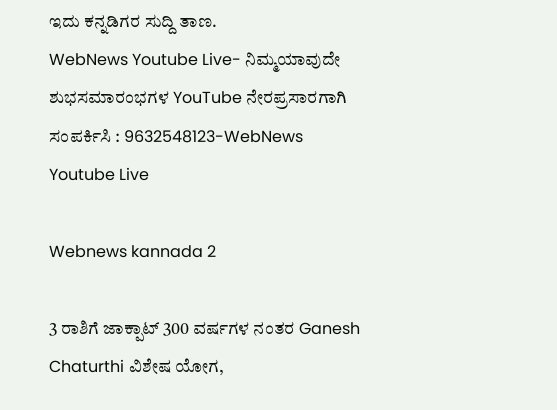ಇದು ಕನ್ನಡಿಗರ ಸುದ್ದಿ ತಾಣ.
WebNews Youtube Live- ನಿಮ್ಮಯಾವುದೇ ಶುಭಸಮಾರಂಭಗಳ YouTube ನೇರಪ್ರಸಾರಗಾಗಿ ಸಂಪರ್ಕಿಸಿ : 9632548123-WebNews Youtube Live

Webnews kannada 2

3 ರಾಶಿಗೆ ಜಾಕ್ಪಾಟ್ 300 ವರ್ಷಗಳ ನಂತರ Ganesh Chaturthi ವಿಶೇಷ ಯೋಗ,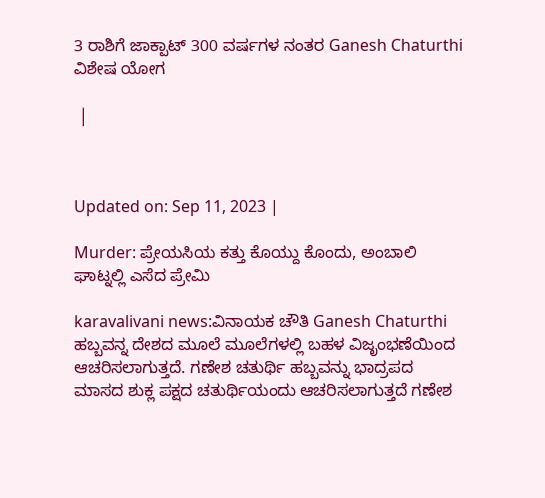3 ರಾಶಿಗೆ ಜಾಕ್ಪಾಟ್ 300 ವರ್ಷಗಳ ನಂತರ Ganesh Chaturthi ವಿಶೇಷ ಯೋಗ

 |



Updated on: Sep 11, 2023 |

Murder: ಪ್ರೇಯಸಿಯ ಕತ್ತು ಕೊಯ್ದು ಕೊಂದು, ಅಂಬಾಲಿ ಘಾಟ್ನಲ್ಲಿ ಎಸೆದ ಪ್ರೇಮಿ

karavalivani news:ವಿನಾಯಕ ಚೌತಿ Ganesh Chaturthi ಹಬ್ಬವನ್ನ ದೇಶದ ಮೂಲೆ ಮೂಲೆಗಳಲ್ಲಿ ಬಹಳ ವಿಜೃಂಭಣೆಯಿಂದ ಆಚರಿಸಲಾಗುತ್ತದೆ. ಗಣೇಶ ಚತುರ್ಥಿ ಹಬ್ಬವನ್ನು ಭಾದ್ರಪದ ಮಾಸದ ಶುಕ್ಲ ಪಕ್ಷದ ಚತುರ್ಥಿಯಂದು ಆಚರಿಸಲಾಗುತ್ತದೆ ಗಣೇಶ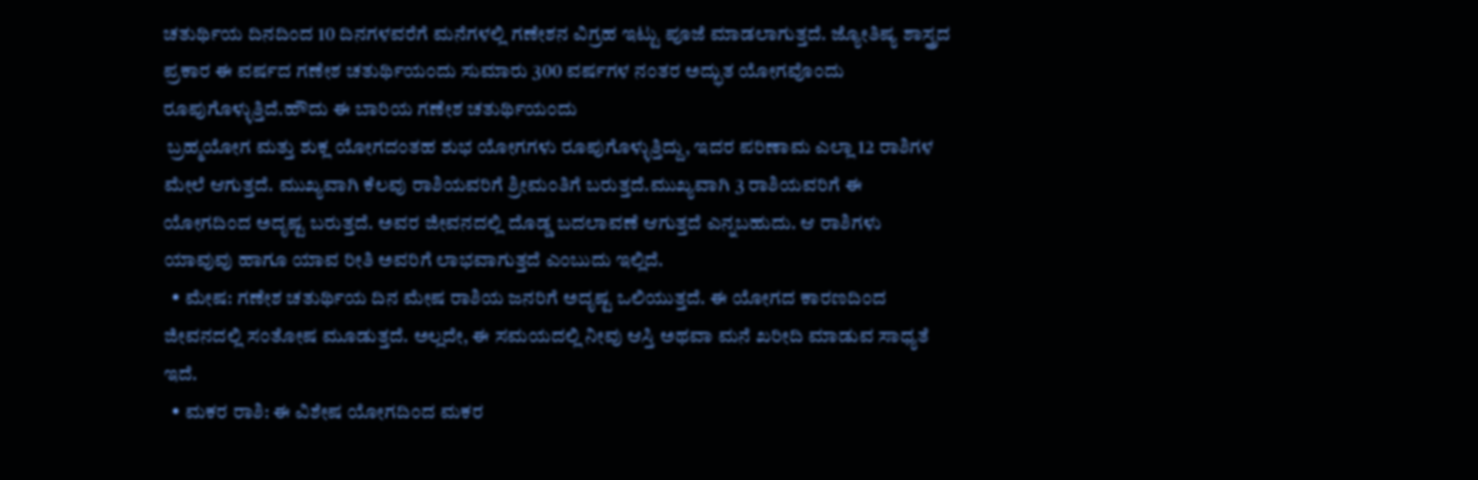ಚತುರ್ಥಿಯ ದಿನದಿಂದ 10 ದಿನಗಳವರೆಗೆ ಮನೆಗಳಲ್ಲಿ ಗಣೇಶನ ವಿಗ್ರಹ ಇಟ್ಟು ಪೂಜೆ ಮಾಡಲಾಗುತ್ತದೆ. ಜ್ಯೋತಿಷ್ಯ ಶಾಸ್ತ್ರದ ಪ್ರಕಾರ ಈ ವರ್ಷದ ಗಣೇಶ ಚತುರ್ಥಿಯಂದು ಸುಮಾರು 300 ವರ್ಷಗಳ ನಂತರ ಅದ್ಭುತ ಯೋಗವೊಂದು ರೂಪುಗೊಳ್ಳುತ್ತಿದೆ.ಹೌದು ಈ ಬಾರಿಯ ಗಣೇಶ ಚತುರ್ಥಿಯಂದು
 ಬ್ರಹ್ಮಯೋಗ ಮತ್ತು ಶುಕ್ಲ ಯೋಗದಂತಹ ಶುಭ ಯೋಗಗಳು ರೂಪುಗೊಳ್ಳುತ್ತಿದ್ದು, ಇದರ ಪರಿಣಾಮ ಎಲ್ಲಾ 12 ರಾಶಿಗಳ ಮೇಲೆ ಆಗುತ್ತದೆ. ಮುಖ್ಯವಾಗಿ ಕೆಲವು ರಾಶಿಯವರಿಗೆ ಶ್ರೀಮಂತಿಗೆ ಬರುತ್ತದೆ.ಮುಖ್ಯವಾಗಿ 3 ರಾಶಿಯವರಿಗೆ ಈ ಯೋಗದಿಂದ ಅದೃಷ್ಟ ಬರುತ್ತದೆ. ಅವರ ಜೀವನದಲ್ಲಿ ದೊಡ್ಡ ಬದಲಾವಣೆ ಆಗುತ್ತದೆ ಎನ್ನಬಹುದು. ಆ ರಾಶಿಗಳು ಯಾವುವು ಹಾಗೂ ಯಾವ ರೀತಿ ಅವರಿಗೆ ಲಾಭವಾಗುತ್ತದೆ ಎಂಬುದು ಇಲ್ಲಿದೆ.
  • ಮೇಷ: ಗಣೇಶ ಚತುರ್ಥಿಯ ದಿನ ಮೇಷ ರಾಶಿಯ ಜನರಿಗೆ ಅದೃಷ್ಟ ಒಲಿಯುತ್ತದೆ. ಈ ಯೋಗದ ಕಾರಣದಿಂದ ಜೀವನದಲ್ಲಿ ಸಂತೋಷ ಮೂಡುತ್ತದೆ. ಅಲ್ಲದೇ, ಈ ಸಮಯದಲ್ಲಿ ನೀವು ಆಸ್ತಿ ಅಥವಾ ಮನೆ ಖರೀದಿ ಮಾಡುವ ಸಾಧ್ಯತೆ ಇದೆ.
  • ಮಕರ ರಾಶಿ: ಈ ವಿಶೇಷ ಯೋಗದಿಂದ ಮಕರ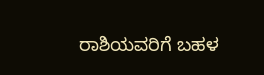ರಾಶಿಯವರಿಗೆ ಬಹಳ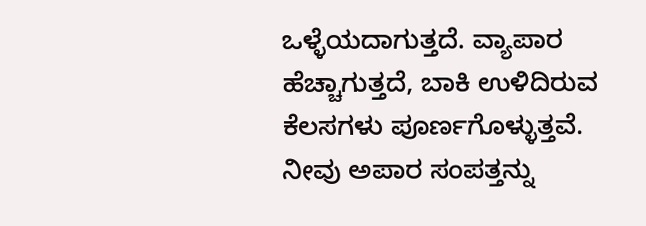ಒಳ್ಳೆಯದಾಗುತ್ತದೆ. ವ್ಯಾಪಾರ ಹೆಚ್ಚಾಗುತ್ತದೆ, ಬಾಕಿ ಉಳಿದಿರುವ ಕೆಲಸಗಳು ಪೂರ್ಣಗೊಳ್ಳುತ್ತವೆ. ನೀವು ಅಪಾರ ಸಂಪತ್ತನ್ನು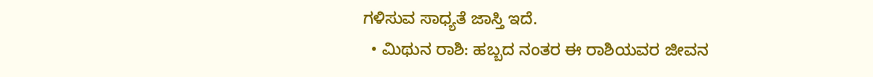ಗಳಿಸುವ ಸಾಧ್ಯತೆ ಜಾಸ್ತಿ ಇದೆ.
  • ಮಿಥುನ ರಾಶಿ: ಹಬ್ಬದ ನಂತರ ಈ ರಾಶಿಯವರ ಜೀವನ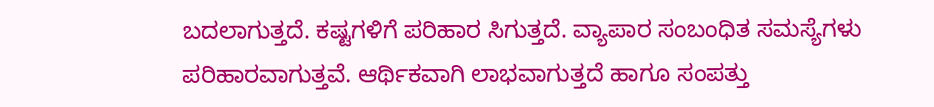ಬದಲಾಗುತ್ತದೆ. ಕಷ್ಟಗಳಿಗೆ ಪರಿಹಾರ ಸಿಗುತ್ತದೆ. ವ್ಯಾಪಾರ ಸಂಬಂಧಿತ ಸಮಸ್ಯೆಗಳು ಪರಿಹಾರವಾಗುತ್ತವೆ. ಆರ್ಥಿಕವಾಗಿ ಲಾಭವಾಗುತ್ತದೆ ಹಾಗೂ ಸಂಪತ್ತು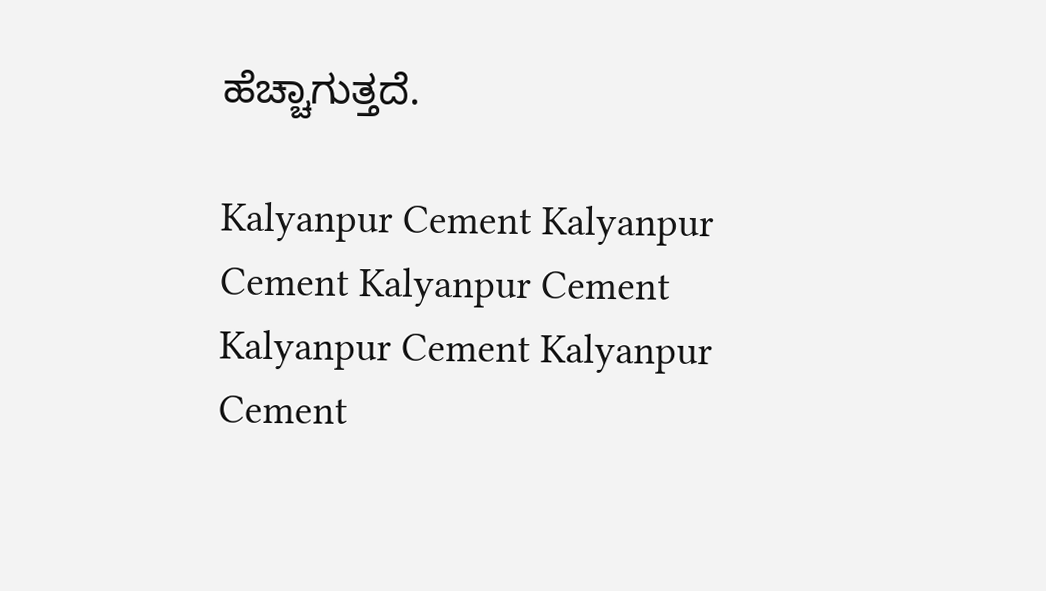ಹೆಚ್ಚಾಗುತ್ತದೆ.

Kalyanpur Cement Kalyanpur Cement Kalyanpur Cement Kalyanpur Cement Kalyanpur Cement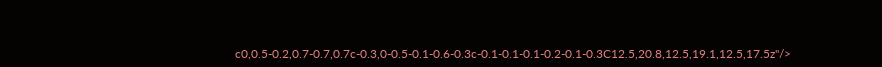c0,0.5-0.2,0.7-0.7,0.7c-0.3,0-0.5-0.1-0.6-0.3c-0.1-0.1-0.1-0.2-0.1-0.3C12.5,20.8,12.5,19.1,12.5,17.5z"/>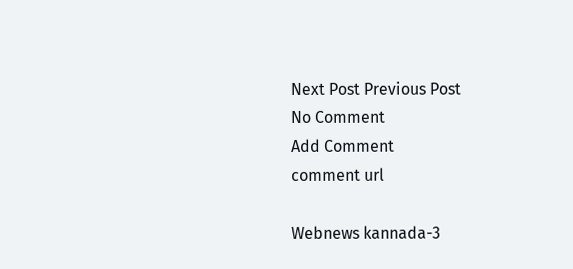Next Post Previous Post
No Comment
Add Comment
comment url

Webnews kannada-3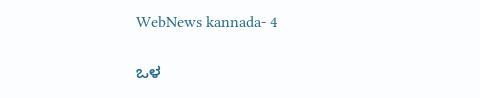WebNews kannada- 4

ಒಳ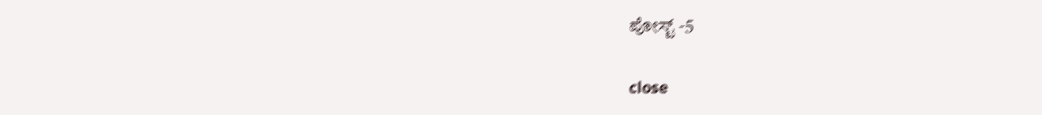ಪೋಸ್ಟ್ -5

close